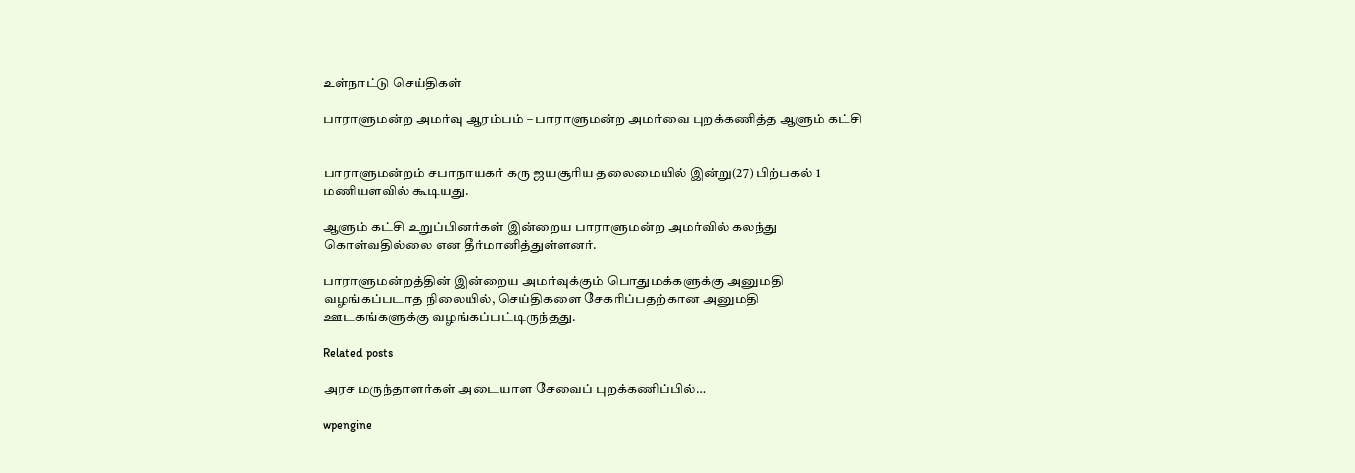உள்நாட்டு செய்திகள்

பாராளுமன்ற அமர்வு ஆரம்பம் – பாராளுமன்ற அமர்வை புறக்கணித்த ஆளும் கட்சி


பாராளுமன்றம் சபாநாயகர் கரு ஜயசூரிய தலைமையில் இன்று(27) பிற்பகல் 1 மணியளவில் கூடியது.

ஆளும் கட்சி உறுப்பினர்கள் இன்றைய பாராளுமன்ற அமர்வில் கலந்து கொள்வதில்லை என தீர்மானித்துள்ளனர்.

பாராளுமன்றத்தின் இன்றைய அமர்வுக்கும் பொதுமக்களுக்கு அனுமதி வழங்கப்படாத நிலையில், செய்திகளை சேகரிப்பதற்கான அனுமதி ஊடகங்களுக்கு வழங்கப்பட்டிருந்தது.

Related posts

அரச மருந்தாளர்கள் அடையாள சேவைப் புறக்கணிப்பில்…

wpengine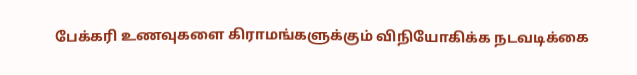பேக்கரி உணவுகளை கிராமங்களுக்கும் விநியோகிக்க நடவடிக்கை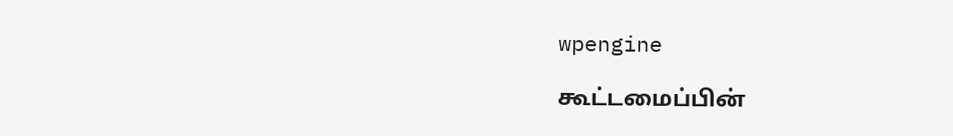wpengine

கூட்டமைப்பின்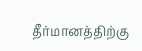தீர்மானத்திற்கு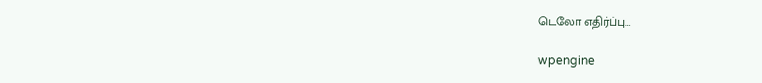டெலோ எதிர்ப்பு…

wpengine